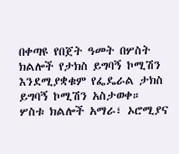በቀጣዩ የበጀት ዓመት በሦስት ክልሎች የታክስ ይግባኝ ኮሚሽን እንደሚያቋቁም የፌዴራል ታክስ ይግባኝ ኮሚሽን አስታወቀ።
ሦስቱ ክልሎች አማራ፣ ኦሮሚያና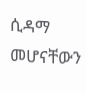ሲዳማ መሆናቸውን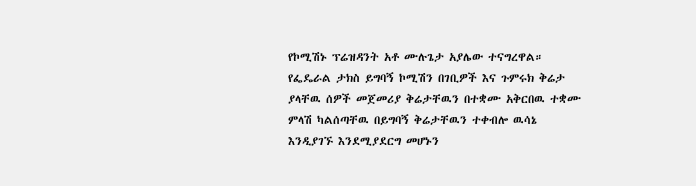የኮሚሽኑ ፕሬዝዳንት አቶ ሙሉጌታ አያሌው ተናግረዋል።
የፌዴራል ታክስ ይግባኝ ኮሚሽን በገቢዎች እና ጉምሩክ ቅሬታ ያላቸዉ ሰዎች መጀመሪያ ቅሬታቸዉን በተቋሙ አቅርበዉ ተቋሙ ምላሽ ካልሰጣቸዉ በይግባኝ ቅሬታቸዉን ተቀብሎ ዉሳኔ እንዲያገኙ እንደሚያደርግ መሆኑን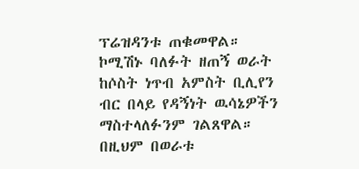ፕሬዝዳንቱ ጠቁመዋል።
ኮሚሽኑ ባለፉት ዘጠኝ ወራት ከሶስት ነጥብ አምስት ቢሊየን ብር በላይ የዳኝነት ዉሳኔዎችን ማስተላለፉንም ገልጸዋል።
በዚህም በወራቱ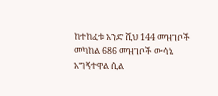ከተከፈቱ አንድ ሺህ 144 መዝገቦች መካከል 686 መዝገቦች ውሳኔ አግኝተዋል ሲል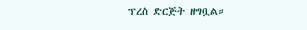ፕረስ ድርጅት ዘግቧል።